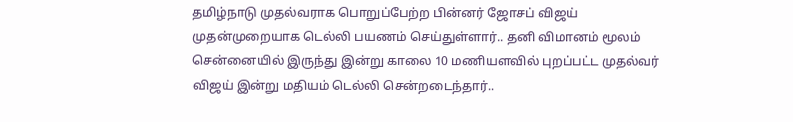தமிழ்நாடு முதல்வராக பொறுப்பேற்ற பின்னர் ஜோசப் விஜய் முதன்முறையாக டெல்லி பயணம் செய்துள்ளார்.. தனி விமானம் மூலம் சென்னையில் இருந்து இன்று காலை 10 மணியளவில் புறப்பட்ட முதல்வர் விஜய் இன்று மதியம் டெல்லி சென்றடைந்தார்..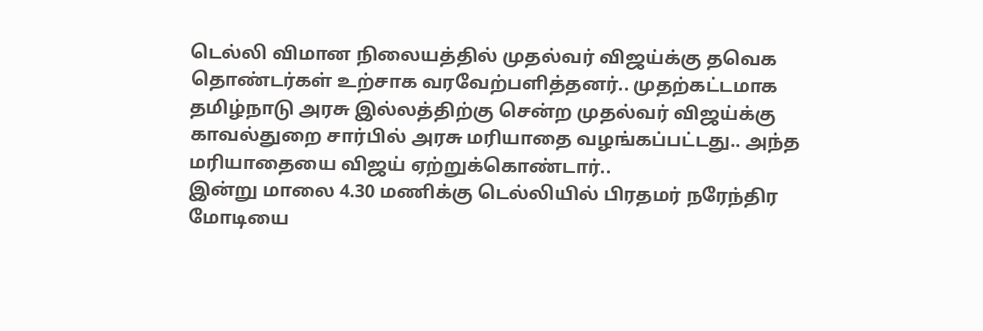டெல்லி விமான நிலையத்தில் முதல்வர் விஜய்க்கு தவெக தொண்டர்கள் உற்சாக வரவேற்பளித்தனர்.. முதற்கட்டமாக தமிழ்நாடு அரசு இல்லத்திற்கு சென்ற முதல்வர் விஜய்க்கு காவல்துறை சார்பில் அரசு மரியாதை வழங்கப்பட்டது.. அந்த மரியாதையை விஜய் ஏற்றுக்கொண்டார்..
இன்று மாலை 4.30 மணிக்கு டெல்லியில் பிரதமர் நரேந்திர மோடியை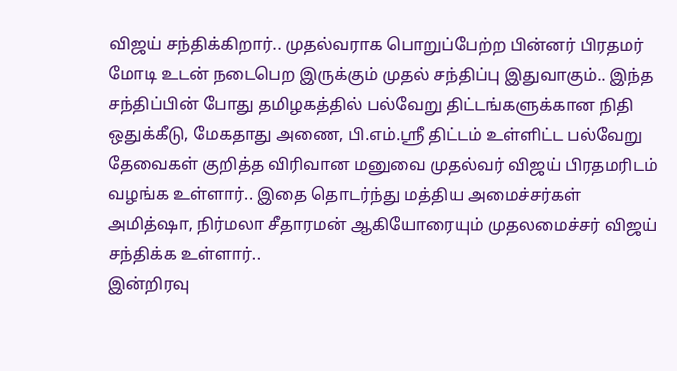விஜய் சந்திக்கிறார்.. முதல்வராக பொறுப்பேற்ற பின்னர் பிரதமர் மோடி உடன் நடைபெற இருக்கும் முதல் சந்திப்பு இதுவாகும்.. இந்த சந்திப்பின் போது தமிழகத்தில் பல்வேறு திட்டங்களுக்கான நிதி ஒதுக்கீடு, மேகதாது அணை, பி.எம்.ஸ்ரீ திட்டம் உள்ளிட்ட பல்வேறு தேவைகள் குறித்த விரிவான மனுவை முதல்வர் விஜய் பிரதமரிடம் வழங்க உள்ளார்.. இதை தொடர்ந்து மத்திய அமைச்சர்கள் அமித்ஷா, நிர்மலா சீதாரமன் ஆகியோரையும் முதலமைச்சர் விஜய் சந்திக்க உள்ளார்..
இன்றிரவு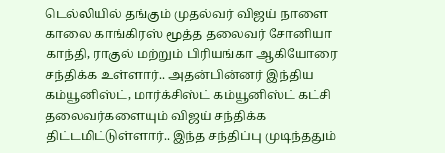டெல்லியில் தங்கும் முதல்வர் விஜய் நாளை காலை காங்கிரஸ் மூத்த தலைவர் சோனியா காந்தி, ராகுல் மற்றும் பிரியங்கா ஆகியோரை சந்திக்க உள்ளார்.. அதன்பின்னர் இந்திய கம்யூனிஸ்ட், மார்க்சிஸ்ட் கம்யூனிஸ்ட் கட்சி தலைவர்களையும் விஜய் சந்திக்க திட்டமிட்டுள்ளார்.. இந்த சந்திப்பு முடிந்ததும்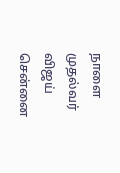நாளை முதல்வர் விஜய் சென்னை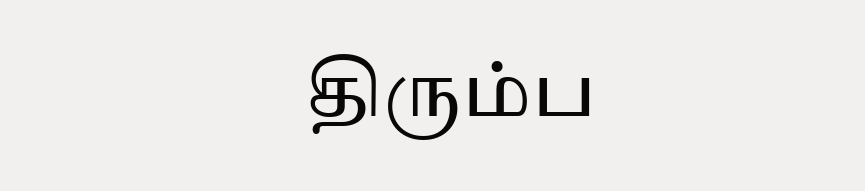திரும்ப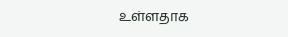உள்ளதாக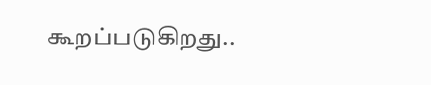கூறப்படுகிறது..